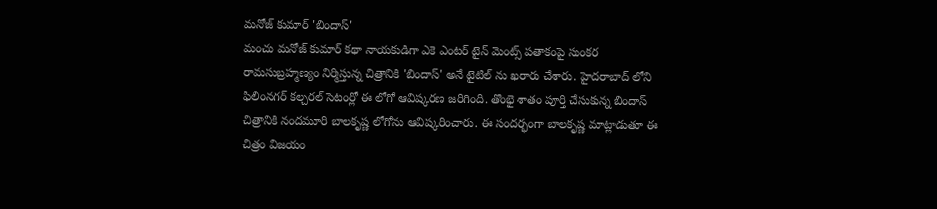మనోజ్ కుమార్ 'బిందాస్'
మంచు మనోజ్ కుమార్ కథా నాయకుడిగా ఎకె ఎంటర్ టైన్ మెంట్స్ పతాకంపై సుంకర రామసుబ్రహ్మణ్యం నిర్మిస్తున్న చిత్రానికి 'బిందాస్' అనే టైటిల్ ను ఖరారు చేశారు. హైదరాబాద్ లోని ఫిలింనగర్ కల్చరల్ సెటంర్లో ఈ లోగో ఆవిష్కరణ జరిగింది. తొంభై శాతం పూర్తి చేసుకున్న బిందాస్ చిత్రానికి నందమూరి బాలకృష్ణ లోగోను ఆవిష్కరించారు. ఈ సందర్భంగా బాలకృష్ణ మాట్లాడుతూ ఈ చిత్రం విజయం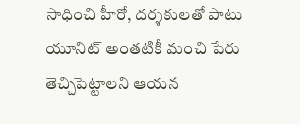సాధించి హీరో, దర్శకులతో పాటు యూనిట్ అంతటికీ మంచి పేరు తెచ్చిపెట్టాలని ఆయన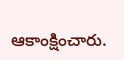ఆకాంక్షించారు.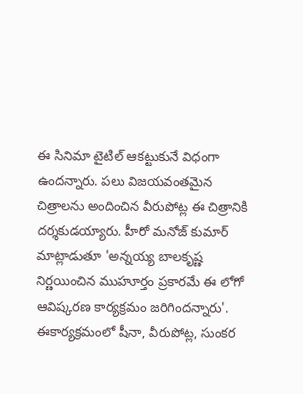ఈ సినిమా టైటిల్ ఆకట్టుకునే విధంగా ఉందన్నారు. పలు విజయవంతమైన చిత్రాలను అందించిన వీరుపోట్ల ఈ చిత్రానికి దర్శకుడయ్యారు. హీరో మనోజ్ కుమార్ మాట్లాడుతూ 'అన్నయ్య బాలకృష్ణ నిర్ణయించిన ముహూర్తం ప్రకారమే ఈ లోగో ఆవిష్కరణ కార్యక్రమం జరిగిందన్నారు'. ఈకార్యక్రమంలో షీనా, వీరుపోట్ల, సుంకర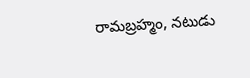రామబ్రహ్మం, నటుడు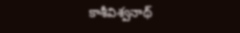కాశీవిశ్వనాథ్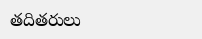తదితరులు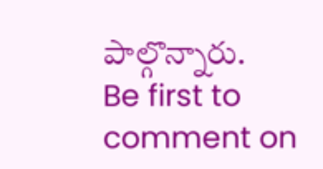పాల్గొన్నారు.
Be first to comment on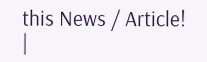this News / Article!
|